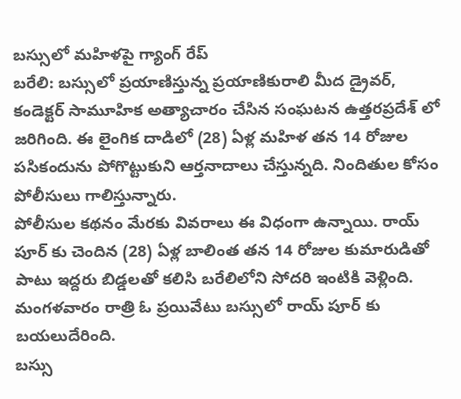బస్సులో మహిళపై గ్యాంగ్ రేప్
బరేలి: బస్సులో ప్రయాణిస్తున్న ప్రయాణికురాలి మీద డ్రైవర్, కండెక్టర్ సామూహిక అత్యాచారం చేసిన సంఘటన ఉత్తరప్రదేశ్ లో జరిగింది. ఈ లైంగిక దాడిలో (28) ఏళ్ల మహిళ తన 14 రోజుల పసికందును పోగొట్టుకుని ఆర్తనాదాలు చేస్తున్నది. నిందితుల కోసం పోలీసులు గాలిస్తున్నారు.
పోలీసుల కథనం మేరకు వివరాలు ఈ విధంగా ఉన్నాయి. రాయ్ పూర్ కు చెందిన (28) ఏళ్ల బాలింత తన 14 రోజుల కుమారుడితో పాటు ఇద్దరు బిడ్డలతో కలిసి బరేలిలోని సోదరి ఇంటికి వెళ్లింది. మంగళవారం రాత్రి ఓ ప్రయివేటు బస్సులో రాయ్ పూర్ కు బయలుదేరింది.
బస్సు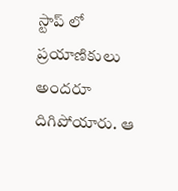స్టాప్ లో ప్రయాణికులు అందరూ దిగిపోయారు. ఆ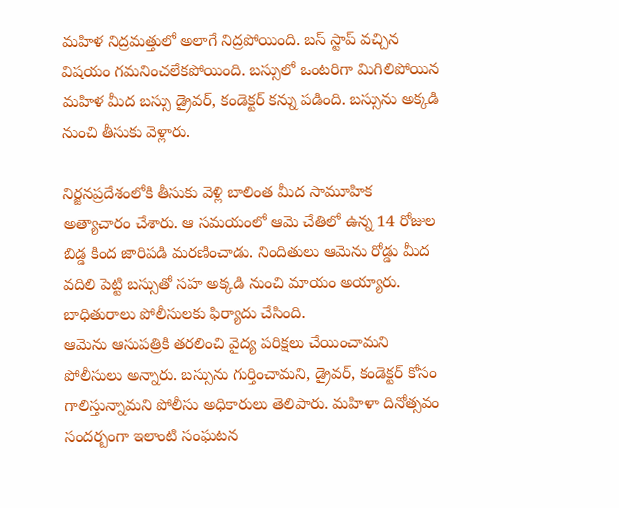మహిళ నిద్రమత్తులో అలాగే నిద్రపోయింది. బస్ స్టాప్ వచ్చిన విషయం గమనించలేకపోయింది. బస్సులో ఒంటరిగా మిగిలిపోయిన మహిళ మీద బస్సు డ్రైవర్, కండెక్టర్ కన్ను పడింది. బస్సును అక్కడి నుంచి తీసుకు వెళ్లారు.

నిర్జనప్రదేశంలోకి తీసుకు వెళ్లి బాలింత మీద సామూహిక అత్యాచారం చేశారు. ఆ సమయంలో ఆమె చేతిలో ఉన్న 14 రోజుల బిడ్డ కింద జారిపడి మరణించాడు. నిందితులు ఆమెను రోడ్డు మీద వదిలి పెట్టి బస్సుతో సహ అక్కడి నుంచి మాయం అయ్యారు. బాధితురాలు పోలీసులకు ఫిర్యాదు చేసింది.
ఆమెను ఆసుపత్రికి తరలించి వైద్య పరిక్షలు చేయించామని పోలీసులు అన్నారు. బస్సును గుర్తించామని, డ్రైవర్, కండెక్టర్ కోసం గాలిస్తున్నామని పోలీసు అధికారులు తెలిపారు. మహిళా దినోత్సవం సందర్బంగా ఇలాంటి సంఘటన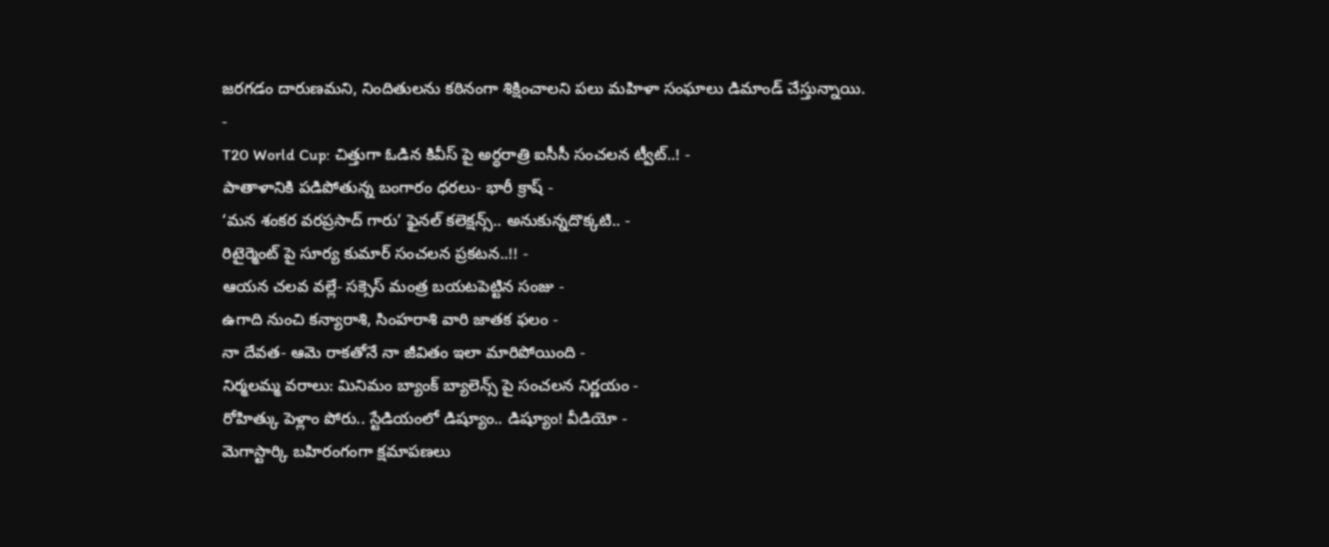జరగడం దారుణమని, నిందితులను కఠినంగా శిక్షించాలని పలు మహిళా సంఘాలు డిమాండ్ చేస్తున్నాయి.
-
T20 World Cup: చిత్తుగా ఓడిన కివీస్ పై అర్ధరాత్రి ఐసీసీ సంచలన ట్వీట్..! -
పాతాళానికి పడిపోతున్న బంగారం ధరలు- భారీ క్రాష్ -
‘మన శంకర వరప్రసాద్ గారు’ ఫైనల్ కలెక్షన్స్.. అనుకున్నదొక్కటి.. -
రిటైర్మెంట్ పై సూర్య కుమార్ సంచలన ప్రకటన..!! -
ఆయన చలవ వల్లే- సక్సెస్ మంత్ర బయటపెట్టిన సంజు -
ఉగాది నుంచి కన్యారాశి, సింహరాశి వారి జాతక ఫలం -
నా దేవత- ఆమె రాకతోనే నా జీవితం ఇలా మారిపోయింది -
నిర్మలమ్మ వరాలు: మినిమం బ్యాంక్ బ్యాలెన్స్ పై సంచలన నిర్ణయం -
రోహిత్కు పెళ్లాం పోరు.. స్టేడియంలో డిష్యూం.. డిష్యూం! వీడియో -
మెగాస్టార్కి బహిరంగంగా క్షమాపణలు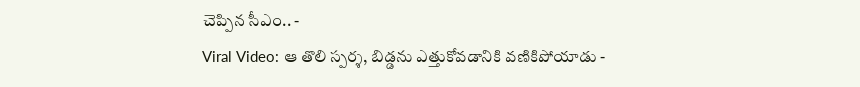చెప్పిన సీఎం.. -
Viral Video: ఆ తొలి స్పర్శ, బిడ్డను ఎత్తుకోవడానికి వణికిపోయాడు -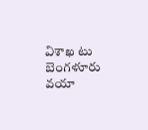విశాఖ టు బెంగళూరు వయా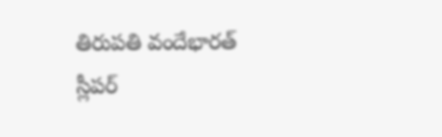తిరుపతి వందేభారత్ స్లీపర్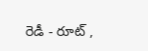రెడీ - రూట్ ,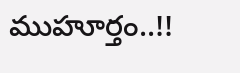ముహూర్తం..!!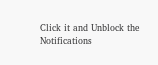Click it and Unblock the Notifications